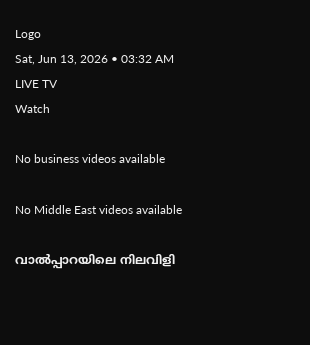Logo
Sat, Jun 13, 2026 • 03:32 AM
LIVE TV
Watch

No business videos available

No Middle East videos available

വാൽപ്പാറയിലെ നിലവിളി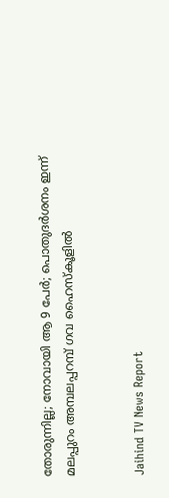തോരുന്നില്ല; നോവായി ആ 9 പേർ; പൊതുദര്‍ശനം ഇന്ന് മലപ്പുറം അമ്പലപ്പറമ്പ് ഗവ ഹൈസ്‌കൂളില്‍


Jaihind TV News Report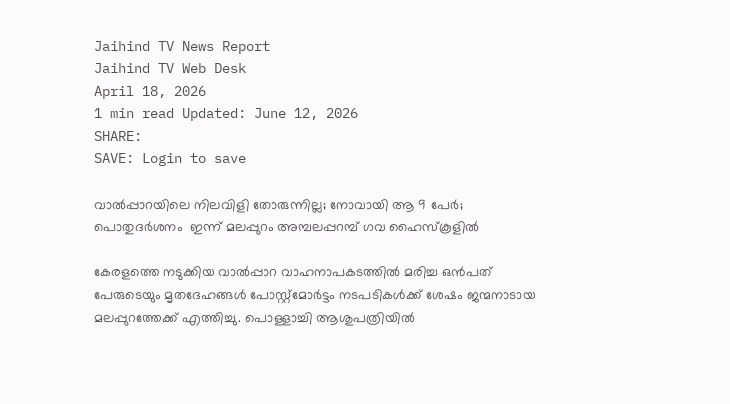Jaihind TV News Report
Jaihind TV Web Desk
April 18, 2026
1 min read Updated: June 12, 2026
SHARE:
SAVE: Login to save

വാൽപ്പാറയിലെ നിലവിളി തോരുന്നില്ല; നോവായി ആ 9 പേർ; പൊതുദര്‍ശനം  ഇന്ന് മലപ്പുറം അമ്പലപ്പറമ്പ് ഗവ ഹൈസ്‌കൂളില്‍

കേരളത്തെ നടുക്കിയ വാൽപ്പാറ വാഹനാപകടത്തിൽ മരിച്ച ഒൻപത് പേരുടെയും മൃതദേഹങ്ങൾ പോസ്റ്റ്‌മോർട്ടം നടപടികൾക്ക് ശേഷം ജന്മനാടായ മലപ്പുറത്തേക്ക് എത്തിച്ചു. പൊള്ളാച്ചി ആശുപത്രിയിൽ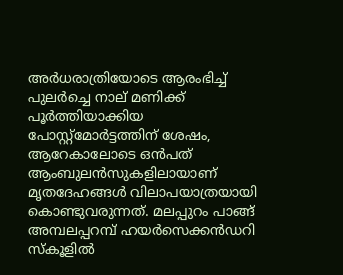അർധരാത്രിയോടെ ആരംഭിച്ച് പുലർച്ചെ നാല് മണിക്ക് പൂർത്തിയാക്കിയ പോസ്റ്റ്‌മോർട്ടത്തിന് ശേഷം, ആറേകാലോടെ ഒൻപത് ആംബുലൻസുകളിലായാണ് മൃതദേഹങ്ങൾ വിലാപയാത്രയായി കൊണ്ടുവരുന്നത്. മലപ്പുറം പാങ്ങ് അമ്പലപ്പറമ്പ് ഹയർസെക്കൻഡറി സ്കൂളിൽ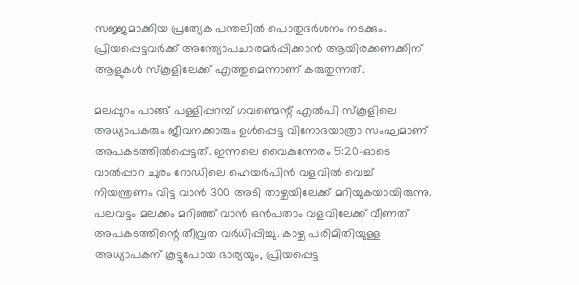സജ്ജമാക്കിയ പ്രത്യേക പന്തലിൽ പൊതുദർശനം നടക്കും. പ്രിയപ്പെട്ടവർക്ക് അന്ത്യോപചാരമർപ്പിക്കാൻ ആയിരക്കണക്കിന് ആളുകള്‍ സ്കൂളിലേക്ക് എത്തുമെന്നാണ് കരുതുന്നത്.

മലപ്പുറം പാങ്ങ് പള്ളിപ്പറമ്പ് ഗവണ്മെന്റ് എൽപി സ്‌കൂളിലെ അധ്യാപകരും ജീവനക്കാരും ഉൾപ്പെട്ട വിനോദയാത്രാ സംഘമാണ് അപകടത്തിൽപ്പെട്ടത്. ഇന്നലെ വൈകുന്നേരം 5:20-ഓടെ വാൽപ്പാറ ചുരം റോഡിലെ ഹെയർപിൻ വളവിൽ വെച്ച് നിയന്ത്രണം വിട്ട വാൻ 300 അടി താഴ്ചയിലേക്ക് മറിയുകയായിരുന്നു. പലവട്ടം മലക്കം മറിഞ്ഞ് വാൻ ഒൻപതാം വളവിലേക്ക് വീണത് അപകടത്തിന്റെ തീവ്രത വർധിപ്പിച്ചു. കാഴ്ച പരിമിതിയുള്ള അധ്യാപകന് കൂട്ടുപോയ ഭാര്യയും, പ്രിയപ്പെട്ട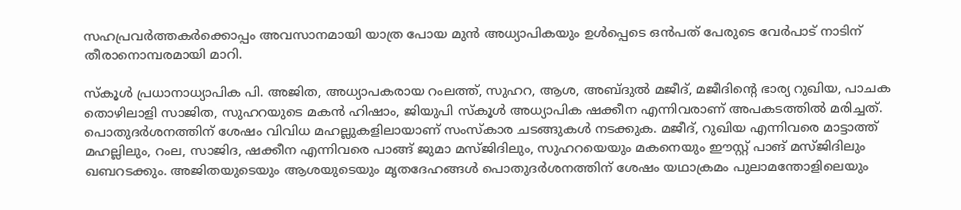സഹപ്രവർത്തകർക്കൊപ്പം അവസാനമായി യാത്ര പോയ മുൻ അധ്യാപികയും ഉൾപ്പെടെ ഒൻപത് പേരുടെ വേർപാട് നാടിന് തീരാനൊമ്പരമായി മാറി.

സ്കൂൾ പ്രധാനാധ്യാപിക പി. അജിത, അധ്യാപകരായ റംലത്ത്, സുഹറ, ആശ, അബ്ദുൽ മജീദ്, മജീദിന്റെ ഭാര്യ റുഖിയ, പാചക തൊഴിലാളി സാജിത, സുഹറയുടെ മകൻ ഹിഷാം, ജിയുപി സ്കൂൾ അധ്യാപിക ഷക്കീന എന്നിവരാണ് അപകടത്തിൽ മരിച്ചത്. പൊതുദർശനത്തിന് ശേഷം വിവിധ മഹല്ലുകളിലായാണ് സംസ്കാര ചടങ്ങുകൾ നടക്കുക. മജീദ്, റുഖിയ എന്നിവരെ മാട്ടാത്ത് മഹല്ലിലും, റംല, സാജിദ, ഷക്കീന എന്നിവരെ പാങ്ങ് ജുമാ മസ്ജിദിലും, സുഹറയെയും മകനെയും ഈസ്റ്റ് പാങ് മസ്ജിദിലും ഖബറടക്കും. അജിതയുടെയും ആശയുടെയും മൃതദേഹങ്ങൾ പൊതുദർശനത്തിന് ശേഷം യഥാക്രമം പുലാമന്തോളിലെയും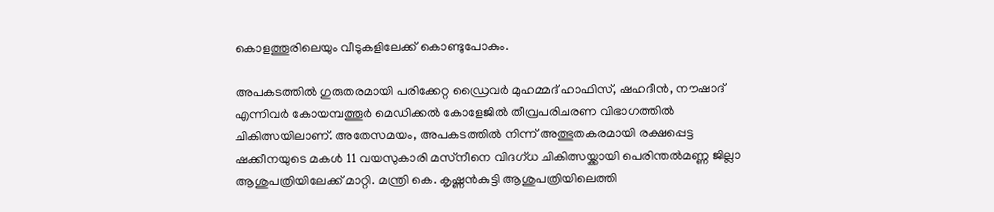കൊളത്തൂരിലെയും വീടുകളിലേക്ക് കൊണ്ടുപോകും.

അപകടത്തിൽ ഗുരുതരമായി പരിക്കേറ്റ ഡ്രൈവർ മുഹമ്മദ് ഹാഫിസ്, ഷഹദീൻ, നൗഷാദ് എന്നിവർ കോയമ്പത്തൂർ മെഡിക്കൽ കോളേജിൽ തീവ്രപരിചരണ വിഭാഗത്തിൽ ചികിത്സയിലാണ്. അതേസമയം, അപകടത്തിൽ നിന്ന് അത്ഭുതകരമായി രക്ഷപ്പെട്ട ഷക്കീനയുടെ മകൾ 11 വയസുകാരി മസ്‌നീനെ വിദഗ്ധ ചികിത്സയ്ക്കായി പെരിന്തൽമണ്ണ ജില്ലാ ആശുപത്രിയിലേക്ക് മാറ്റി. മന്ത്രി കെ. കൃഷ്ണൻകുട്ടി ആശുപത്രിയിലെത്തി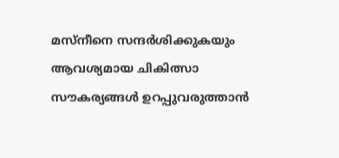മസ്‌നീനെ സന്ദർശിക്കുകയും ആവശ്യമായ ചികിത്സാ സൗകര്യങ്ങൾ ഉറപ്പുവരുത്താൻ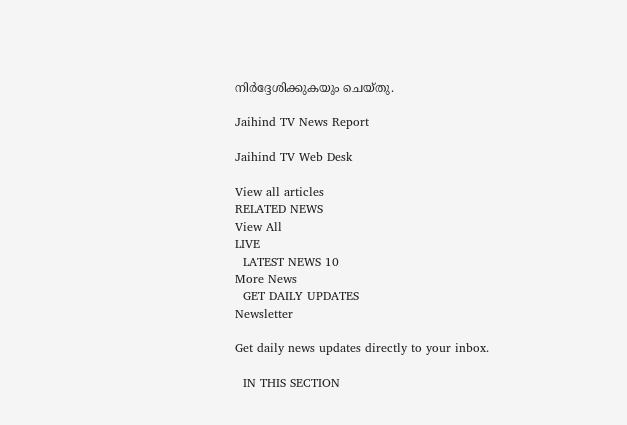നിർദ്ദേശിക്കുകയും ചെയ്തു.

Jaihind TV News Report

Jaihind TV Web Desk

View all articles
RELATED NEWS
View All
LIVE
  LATEST NEWS 10
More News
  GET DAILY UPDATES
Newsletter

Get daily news updates directly to your inbox.

  IN THIS SECTION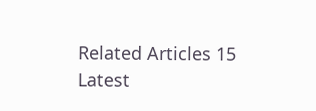Related Articles 15
Latest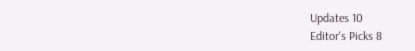Updates 10
Editor's Picks 8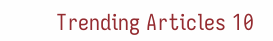Trending Articles 10